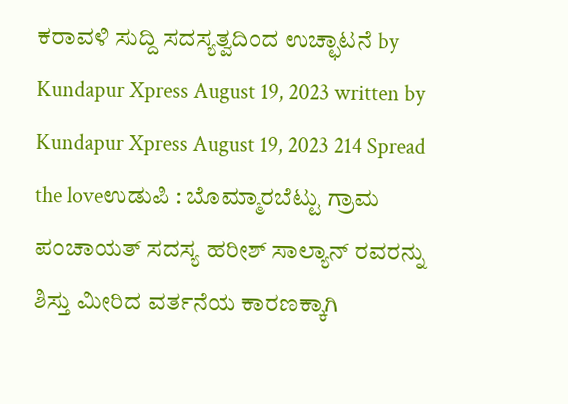ಕರಾವಳಿ ಸುದ್ದಿ ಸದಸ್ಯತ್ವದಿಂದ ಉಚ್ಛಾಟನೆ by Kundapur Xpress August 19, 2023 written by Kundapur Xpress August 19, 2023 214 Spread the loveಉಡುಪಿ : ಬೊಮ್ಮಾರಬೆಟ್ಟು ಗ್ರಾಮ ಪಂಚಾಯತ್ ಸದಸ್ಯ ಹರೀಶ್ ಸಾಲ್ಯಾನ್ ರವರನ್ನು ಶಿಸ್ತು ಮೀರಿದ ವರ್ತನೆಯ ಕಾರಣಕ್ಕಾಗಿ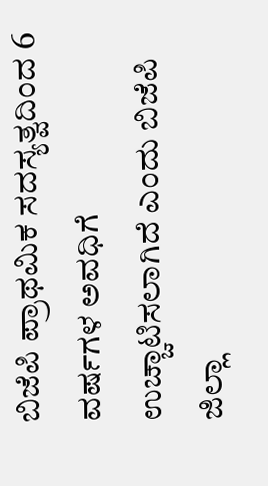ಬಿಜೆಪಿ ಪ್ರಾಥಮಿಕ ಸದಸ್ಯತ್ವದಿಂದ 6 ವರ್ಷಗಳ ಅವಧಿಗೆ ಉಚ್ಚಾಟಿಸಲಾಗಿದೆ ಎಂದು ಬಿಜೆಪಿ ಜಿಲ್ಲಾ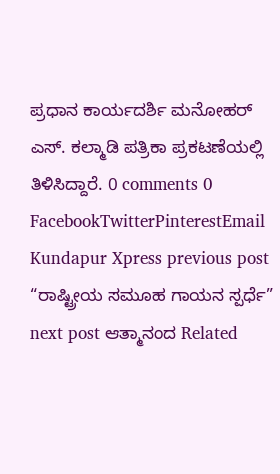ಪ್ರಧಾನ ಕಾರ್ಯದರ್ಶಿ ಮನೋಹರ್ ಎಸ್. ಕಲ್ಮಾಡಿ ಪತ್ರಿಕಾ ಪ್ರಕಟಣೆಯಲ್ಲಿ ತಿಳಿಸಿದ್ದಾರೆ. 0 comments 0 FacebookTwitterPinterestEmail Kundapur Xpress previous post “ರಾಷ್ಟ್ರೀಯ ಸಮೂಹ ಗಾಯನ ಸ್ಪರ್ಧೆ” next post ಆತ್ಮಾನಂದ Related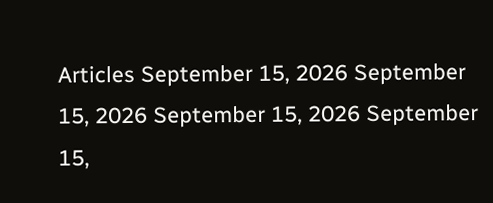Articles September 15, 2026 September 15, 2026 September 15, 2026 September 15,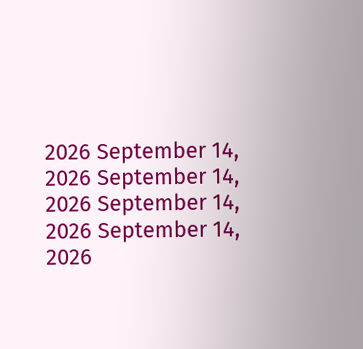2026 September 14, 2026 September 14, 2026 September 14, 2026 September 14, 2026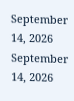September 14, 2026 September 14, 2026